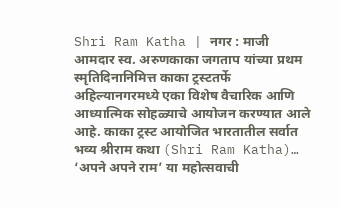Shri Ram Katha | नगर : माजी आमदार स्व. अरुणकाका जगताप यांच्या प्रथम स्मृतिदिनानिमित्त काका ट्रस्टतर्फे अहिल्यानगरमध्ये एका विशेष वैचारिक आणि आध्यात्मिक सोहळ्याचे आयोजन करण्यात आले आहे. काका ट्रस्ट आयोजित भारतातील सर्वात भव्य श्रीराम कथा (Shri Ram Katha)… ‘अपने अपने राम’ या महोत्सवाची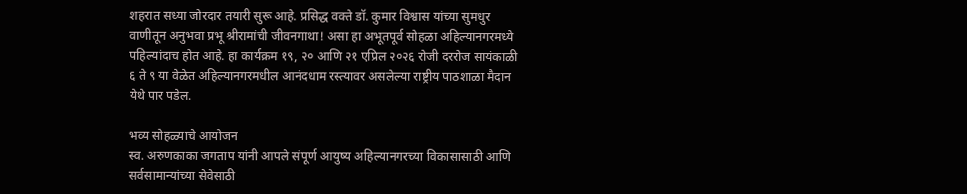शहरात सध्या जोरदार तयारी सुरू आहे. प्रसिद्ध वक्ते डॉ. कुमार विश्वास यांच्या सुमधुर वाणीतून अनुभवा प्रभू श्रीरामांची जीवनगाथा! असा हा अभूतपूर्व सोहळा अहिल्यानगरमध्ये पहिल्यांदाच होत आहे. हा कार्यक्रम १९, २० आणि २१ एप्रिल २०२६ रोजी दररोज सायंकाळी ६ ते ९ या वेळेत अहिल्यानगरमधील आनंदधाम रस्त्यावर असलेल्या राष्ट्रीय पाठशाळा मैदान येथे पार पडेल.

भव्य सोहळ्याचे आयोजन
स्व. अरुणकाका जगताप यांनी आपले संपूर्ण आयुष्य अहिल्यानगरच्या विकासासाठी आणि सर्वसामान्यांच्या सेवेसाठी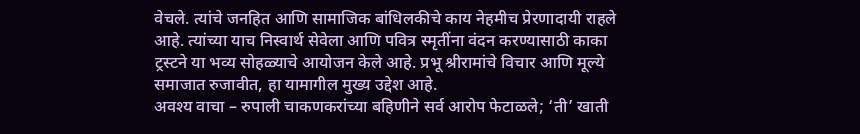वेचले. त्यांचे जनहित आणि सामाजिक बांधिलकीचे काय नेहमीच प्रेरणादायी राहले आहे. त्यांच्या याच निस्वार्थ सेवेला आणि पवित्र स्मृतींना वंदन करण्यासाठी काका ट्रस्टने या भव्य सोहळ्याचे आयोजन केले आहे. प्रभू श्रीरामांचे विचार आणि मूल्ये समाजात रुजावीत, हा यामागील मुख्य उद्देश आहे.
अवश्य वाचा – रुपाली चाकणकरांच्या बहिणीने सर्व आरोप फेटाळले; ‘ती’ खाती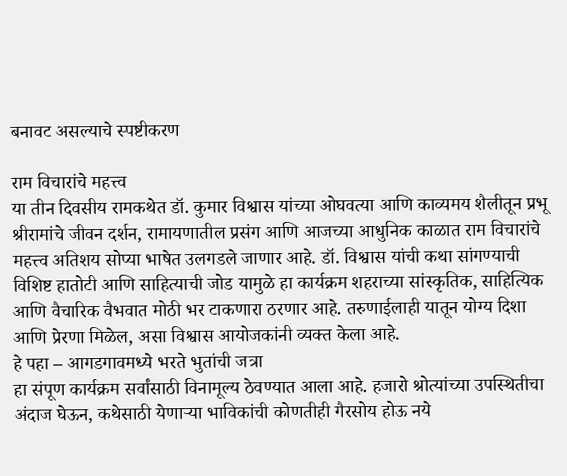बनावट असल्याचे स्पष्टीकरण

राम विचारांचे महत्त्व
या तीन दिवसीय रामकथेत डॉ. कुमार विश्वास यांच्या ओघवत्या आणि काव्यमय शैलीतून प्रभू श्रीरामांचे जीवन दर्शन, रामायणातील प्रसंग आणि आजच्या आधुनिक काळात राम विचारांचे महत्त्व अतिशय सोप्या भाषेत उलगडले जाणार आहे. डॉ. विश्वास यांची कथा सांगण्याची विशिष्ट हातोटी आणि साहित्याची जोड यामुळे हा कार्यक्रम शहराच्या सांस्कृतिक, साहित्यिक आणि वैचारिक वैभवात मोठी भर टाकणारा ठरणार आहे. तरुणाईलाही यातून योग्य दिशा आणि प्रेरणा मिळेल, असा विश्वास आयोजकांनी व्यक्त केला आहे.
हे पहा – आगडगावमध्ये भरते भुतांची जत्रा
हा संपूण कार्यक्रम सर्वांसाठी विनामूल्य ठेवण्यात आला आहे. हजारो श्रोत्यांच्या उपस्थितीचा अंदाज घेऊन, कथेसाठी येणाऱ्या भाविकांची कोणतीही गैरसोय होऊ नये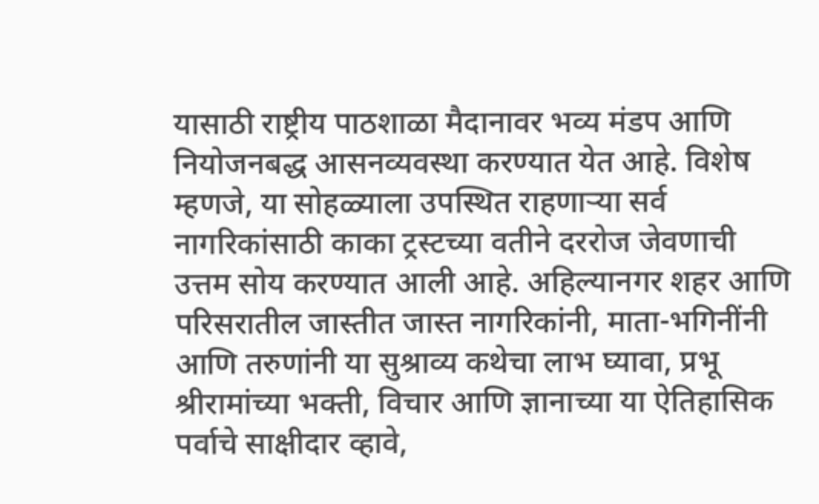यासाठी राष्ट्रीय पाठशाळा मैदानावर भव्य मंडप आणि नियोजनबद्ध आसनव्यवस्था करण्यात येत आहे. विशेष म्हणजे, या सोहळ्याला उपस्थित राहणाऱ्या सर्व नागरिकांसाठी काका ट्रस्टच्या वतीने दररोज जेवणाची उत्तम सोय करण्यात आली आहे. अहिल्यानगर शहर आणि परिसरातील जास्तीत जास्त नागरिकांनी, माता-भगिनींनी आणि तरुणांनी या सुश्राव्य कथेचा लाभ घ्यावा, प्रभू श्रीरामांच्या भक्ती, विचार आणि ज्ञानाच्या या ऐतिहासिक पर्वाचे साक्षीदार व्हावे,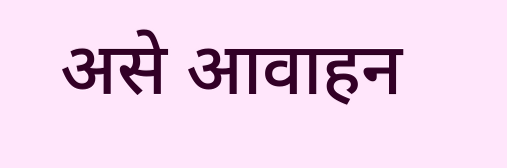असे आवाहन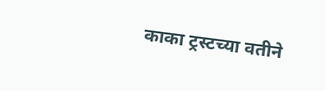काका ट्रस्टच्या वतीने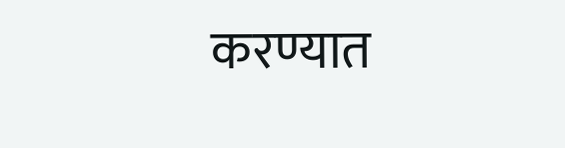करण्यात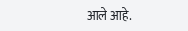आले आहे.